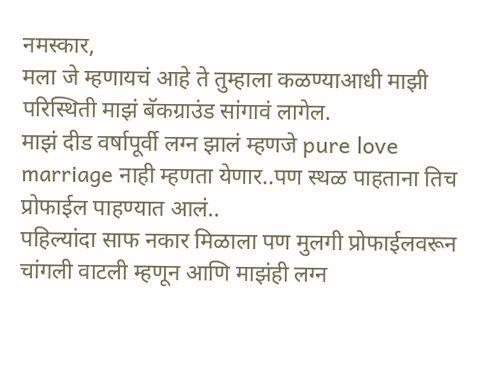नमस्कार,
मला जे म्हणायचं आहे ते तुम्हाला कळण्याआधी माझी परिस्थिती माझं बॅकग्राउंड सांगावं लागेल.
माझं दीड वर्षापूर्वी लग्न झालं म्हणजे pure love marriage नाही म्हणता येणार..पण स्थळ पाहताना तिच प्रोफाईल पाहण्यात आलं..
पहिल्यांदा साफ नकार मिळाला पण मुलगी प्रोफाईलवरून चांगली वाटली म्हणून आणि माझंही लग्न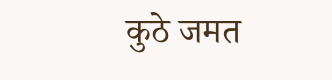कुठे जमत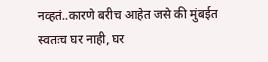नव्हतं..कारणे बरीच आहेत जसे की मुंबईत स्वतःच घर नाही, घर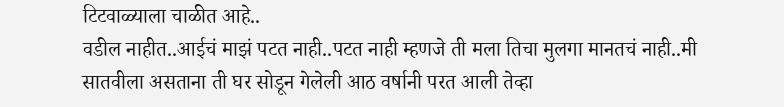टिटवाळ्याला चाळीत आहे..
वडील नाहीत..आईचं माझं पटत नाही..पटत नाही म्हणजे ती मला तिचा मुलगा मानतचं नाही..मी सातवीला असताना ती घर सोडून गेलेली आठ वर्षानी परत आली तेव्हा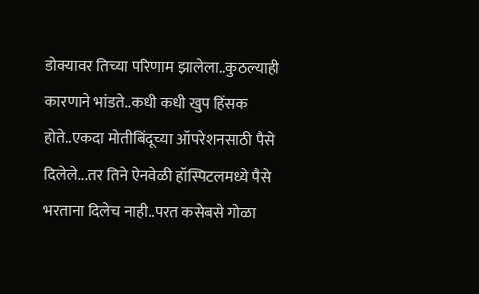डोक्यावर तिच्या परिणाम झालेला..कुठल्याही कारणाने भांडते..कधी कधी खुप हिंसक होते..एकदा मोतीबिंदूच्या ऑपरेशनसाठी पैसे दिलेले...तर तिने ऐनवेळी हॉस्पिटलमध्ये पैसे भरताना दिलेच नाही..परत कसेबसे गोळा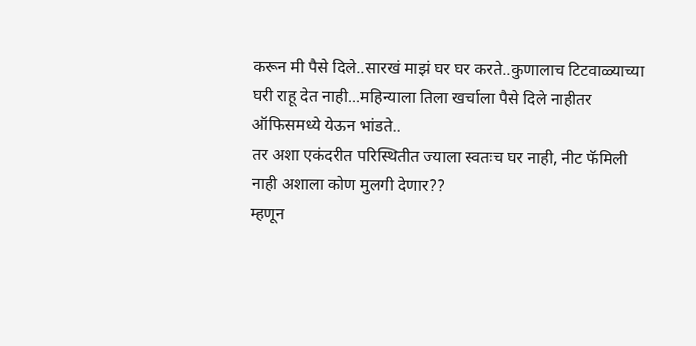करून मी पैसे दिले..सारखं माझं घर घर करते..कुणालाच टिटवाळ्याच्या घरी राहू देत नाही...महिन्याला तिला खर्चाला पैसे दिले नाहीतर ऑफिसमध्ये येऊन भांडते..
तर अशा एकंदरीत परिस्थितीत ज्याला स्वतःच घर नाही, नीट फॅमिली नाही अशाला कोण मुलगी देणार??
म्हणून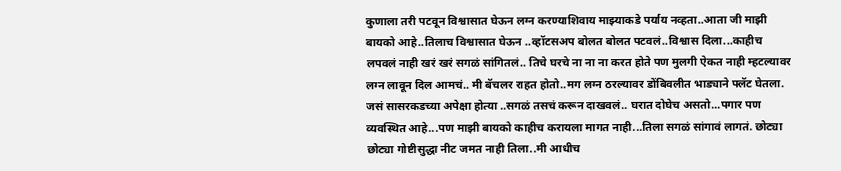कुणाला तरी पटवून विश्वासात घेऊन लग्न करण्याशिवाय माझ्याकडे पर्याय नव्हता..आता जी माझी बायको आहे..तिलाच विश्वासात घेऊन ..व्हॉटसअप बोलत बोलत पटवलं..विश्वास दिला...काहीच लपवलं नाही खरं खरं सगळं सांगितलं.. तिचे घरचे ना ना ना करत होते पण मुलगी ऐकत नाही म्हटल्यावर लग्न लावून दिल आमचं.. मी बॅचलर राहत होतो..मग लग्न ठरल्यावर डोंबिवलीत भाड्याने फ्लॅट घेतला. जसं सासरकडच्या अपेक्षा होत्या ..सगळं तसचं करून दाखवलं.. घरात दोघेच असतो...पगार पण व्यवस्थित आहे...पण माझी बायको काहीच करायला मागत नाही...तिला सगळं सांगावं लागतं. छोट्या छोट्या गोष्टीसुद्धा नीट जमत नाही तिला..मी आधीच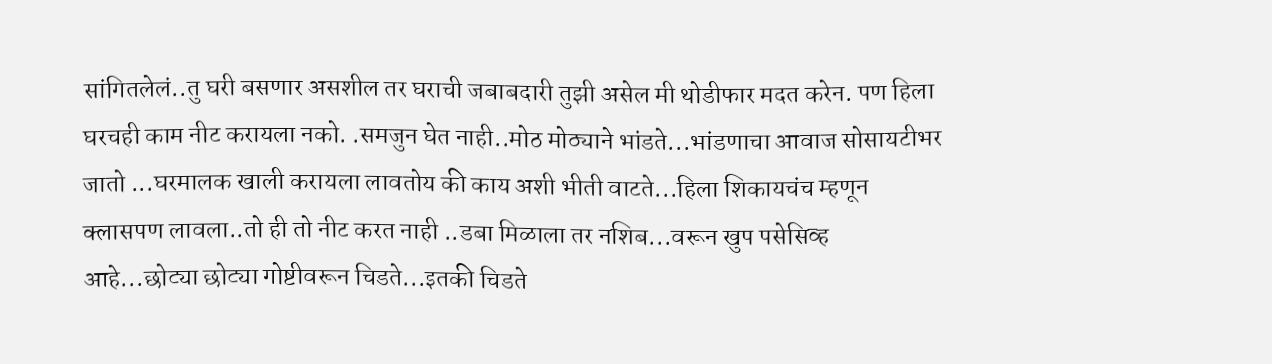सांगितलेलं..तु घरी बसणार असशील तर घराची जबाबदारी तुझी असेल मी थोडीफार मदत करेन. पण हिला घरचही काम नीट करायला नको. .समजुन घेत नाही..मोठ मोठ्याने भांडते...भांडणाचा आवाज सोसायटीभर जातो ...घरमालक खाली करायला लावतोय की काय अशी भीती वाटते...हिला शिकायचंच म्हणून क्लासपण लावला..तो ही तो नीट करत नाही ..डबा मिळाला तर नशिब...वरून खुप पसेसिव्ह आहे...छोट्या छोट्या गोष्टीवरून चिडते...इतकी चिडते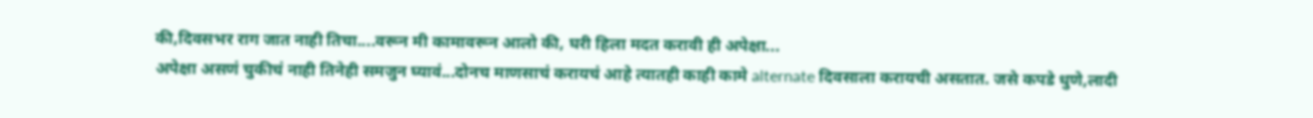की,दिवसभर राग जात नाही तिचा....वरून मी कामावरून आलो की, घरी हिला मदत करावी ही अपेक्षा...
अपेक्षा असणं चुकीचं नाही तिनेही समजुन घ्यावं...दोनच माणसाचं करायचं आहे त्यातही काही कामे alternate दिवसाला करायची असतात. जसे कपडे धुणे,लादी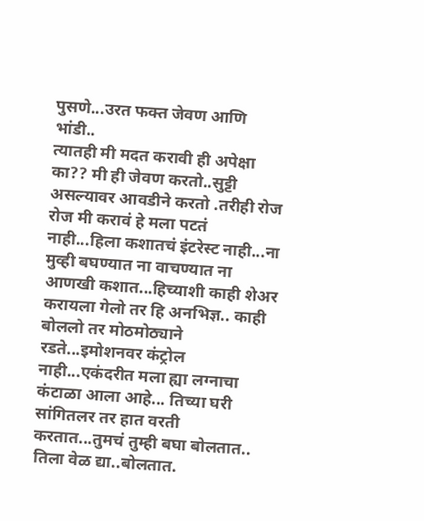पुसणे...उरत फक्त जेवण आणि भांडी..
त्यातही मी मदत करावी ही अपेक्षा का?? मी ही जेवण करतो..सुट्टी असल्यावर आवडीने करतो .तरीही रोज रोज मी करावं हे मला पटतं नाही...हिला कशातचं इंटरेस्ट नाही...ना मुव्ही बघण्यात ना वाचण्यात ना आणखी कशात...हिच्याशी काही शेअर करायला गेलो तर हि अनभिज्ञ.. काही बोललो तर मोठमोठ्याने रडते...इमोशनवर कंट्रोल नाही...एकंदरीत मला ह्या लग्नाचा कंटाळा आला आहे... तिच्या घरी सांगितलर तर हात वरती करतात...तुमचं तुम्ही बघा बोलतात.. तिला वेळ द्या..बोलतात.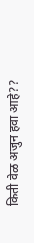किती वेळ अजुन हवा आहे??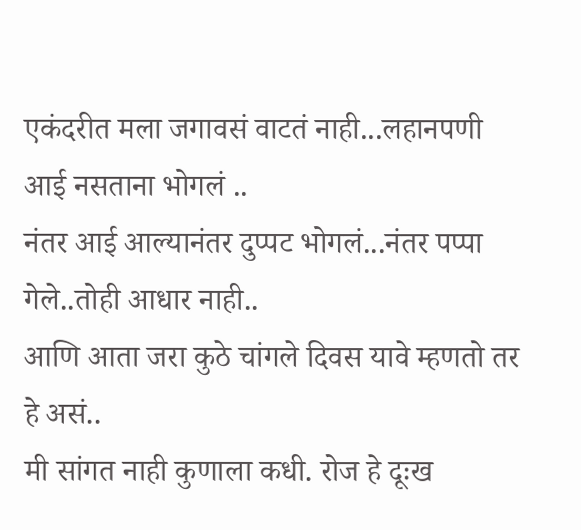एकंदरीत मला जगावसं वाटतं नाही...लहानपणी आई नसताना भोगलं ..
नंतर आई आल्यानंतर दुप्पट भोगलं...नंतर पप्पा गेले..तोही आधार नाही..
आणि आता जरा कुठे चांगले दिवस यावे म्हणतो तर हे असं..
मी सांगत नाही कुणाला कधी. रोज हे दूःख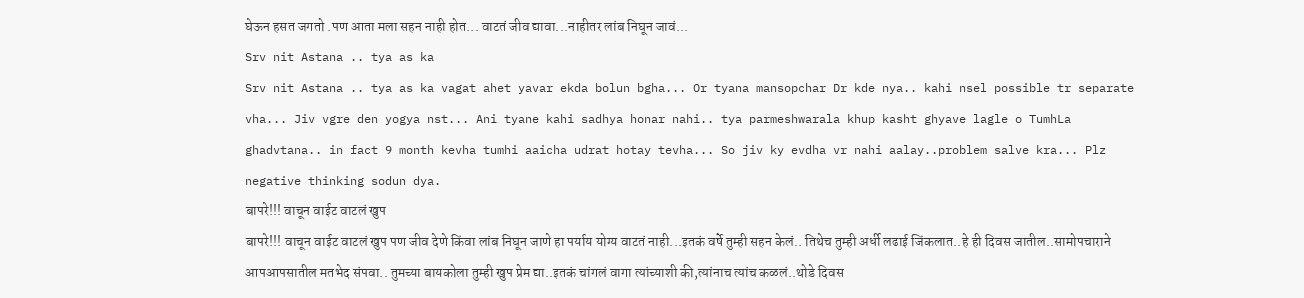घेऊन हसत जगतो .पण आता मला सहन नाही होत... वाटतं जीव द्यावा...नाहीतर लांब निघून जावं...
Srv nit Astana .. tya as ka
Srv nit Astana .. tya as ka vagat ahet yavar ekda bolun bgha... Or tyana mansopchar Dr kde nya.. kahi nsel possible tr separate vha... Jiv vgre den yogya nst... Ani tyane kahi sadhya honar nahi.. tya parmeshwarala khup kasht ghyave lagle o TumhLa ghadvtana.. in fact 9 month kevha tumhi aaicha udrat hotay tevha... So jiv ky evdha vr nahi aalay..problem salve kra... Plz negative thinking sodun dya.
बापरे!!! वाचून वाईट वाटलं खुप
बापरे!!! वाचून वाईट वाटलं खुप पण जीव देणे किंवा लांब निघून जाणे हा पर्याय योग्य वाटतं नाही...इतकं वर्षे तुम्ही सहन केलं.. तिथेच तुम्ही अर्धी लढाई जिंकलात..हे ही दिवस जातील..सामोपचाराने आपआपसातील मतभेद संपवा.. तुमच्या बायकोला तुम्ही खुप प्रेम द्या..इतकं चांगलं वागा त्यांच्याशी की,त्यांनाच त्यांच कळलं..थोडे दिवस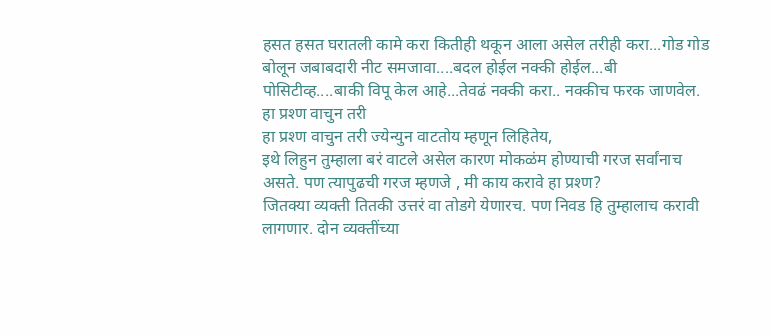हसत हसत घरातली कामे करा कितीही थकून आला असेल तरीही करा...गोड गोड बोलून जबाबदारी नीट समजावा....बदल होईल नक्की होईल...बी पोसिटीव्ह....बाकी विपू केल आहे...तेवढं नक्की करा.. नक्कीच फरक जाणवेल.
हा प्रश्ण वाचुन तरी
हा प्रश्ण वाचुन तरी ज्येन्युन वाटतोय म्हणून लिहितेय,
इथे लिहुन तुम्हाला बरं वाटले असेल कारण मोकळंम होण्याची गरज सर्वांनाच असते. पण त्यापुढची गरज म्हणजे , मी काय करावे हा प्रश्ण?
जितक्या व्यक्ती तितकी उत्तरं वा तोडगे येणारच. पण निवड हि तुम्हालाच करावी लागणार. दोन व्यक्तींच्या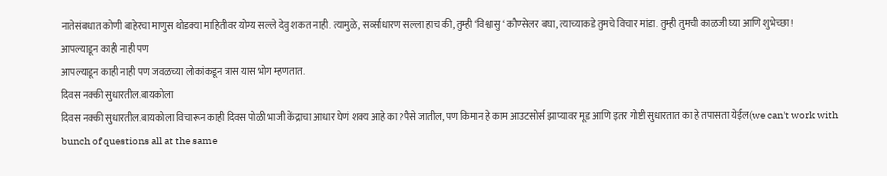नातेसंबधात कोणी बाहेरचा माणुस थोडक्या माहितीवर योग्य सल्ले देवु शकत नाही. त्यामुळे, सर्व्साधारण सल्ला हाच की, तुम्ही ‘विश्वासु ‘ कौण्सेलर बघा, त्याच्याकडे तुमचे विचार मांडा. तुम्ही तुमची काळजी घ्या आणि शुभेच्छा!
आपल्याडून काही नाही पण
आपल्याडून काही नाही पण जवळच्या लोकांकडून त्रास यास भोग म्हणतात.
दिवस नक्की सुधारतील.बायकोला
दिवस नक्की सुधारतील.बायकोला विचारून काही दिवस पोळी भाजी केंद्राचा आधार घेणं शक्य आहे का?पैसे जातील, पण किमान हे काम आउटसोर्स झाप्यावर मूड आणि इतर गोष्टी सुधारतात का हे तपासता येईल(we can't work with bunch of questions all at the same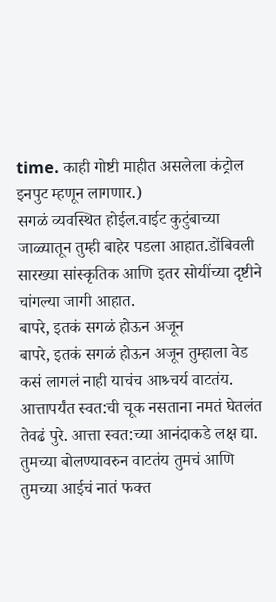time. काही गोष्टी माहीत असलेला कंट्रोल इनपुट म्हणून लागणार.)
सगळं व्यवस्थित होईल.वाईट कुटुंबाच्या जाळ्यातून तुम्ही बाहेर पडला आहात.डोंबिवली सारख्या सांस्कृतिक आणि इतर सोयींच्या दृष्टीने चांगल्या जागी आहात.
बापरे, इतकं सगळं होऊन अजून
बापरे, इतकं सगळं होऊन अजून तुम्हाला वेड कसं लागलं नाही याचंच आश्र्चर्य वाटतंय.
आत्तापर्यंत स्वत:ची चूक नसताना नमतं घेतलंत तेवढं पुरे. आत्ता स्वत:च्या आनंदाकडे लक्ष द्या.
तुमच्या बोलण्यावरुन वाटतंय तुमचं आणि तुमच्या आईचं नातं फक्त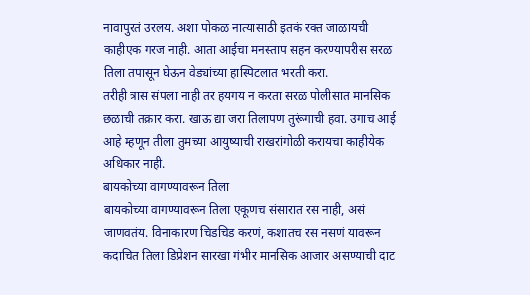नावापुरतं उरलय. अशा पोकळ नात्यासाठी इतकं रक्त जाळायची काहीएक गरज नाही. आता आईचा मनस्ताप सहन करण्यापरीस सरळ तिला तपासून घेऊन वेड्यांच्या हास्पिटलात भरती करा.
तरीही त्रास संपला नाही तर हयगय न करता सरळ पोलीसात मानसिक छळाची तक्रार करा. खाऊ द्या जरा तिलापण तुरूंगाची हवा. उगाच आई आहे म्हणून तीला तुमच्या आयुष्याची राखरांगोळी करायचा काहीयेक अधिकार नाही.
बायकोच्या वागण्यावरून तिला
बायकोच्या वागण्यावरून तिला एकूणच संसारात रस नाही, असं जाणवतंय. विनाकारण चिडचिड करणं, कशातच रस नसणं यावरून कदाचित तिला डिप्रेशन सारखा गंभीर मानसिक आजार असण्याची दाट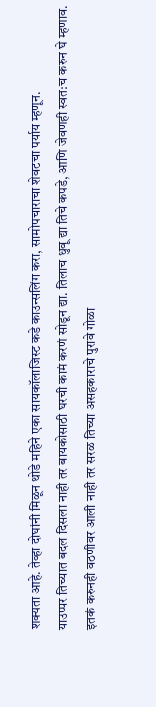शक्यता आहे. तेव्हा दोघांनी मिळून थोडे महिने एका सायकॉलाजिस्ट कडे काउन्सलिंग करा, सामोपचाराचा शेवटचा पर्याय म्हणून.
याउप्पर तिच्यात बदल दिसला नाही तर बायकोसाठी घरची कामं करणं सोडून द्या. तिलाच धुवू द्या तिचे कपडे, आणि जेवणही स्वत:च करुन घे म्हणाव.
इतकं करुनही वठणीवर आली नाही तर सरळ तिच्या असहकाराचे पुरावे गोळा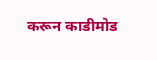करून काडीमोड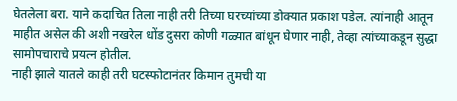घेतलेला बरा. याने कदाचित तिला नाही तरी तिच्या घरच्यांच्या डोक्यात प्रकाश पडेल. त्यांनाही आतून माहीत असेल की अशी नखरेल धोंड दुसरा कोणी गळ्यात बांधून घेणार नाही, तेव्हा त्यांच्याकडून सुद्धा सामोपचाराचे प्रयत्न होतील.
नाही झाले यातले काही तरी घटस्फोटानंतर किमान तुमची या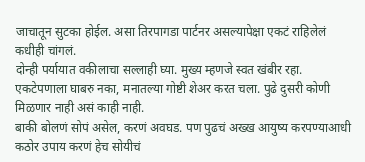जाचातून सुटका होईल. असा तिरपागडा पार्टनर असल्यापेक्षा एकटं राहिलेलं कधीही चांगलं.
दोन्ही पर्यायात वकीलाचा सल्लाही घ्या. मुख्य म्हणजे स्वत खंबीर रहा. एकटेपणाला घाबरु नका, मनातल्या गोष्टी शेअर करत चला. पुढे दुसरी कोणी मिळणार नाही असं काही नाही.
बाकी बोलणं सोपं असेल, करणं अवघड. पण पुढचं अख्ख आयुष्य करपण्याआधी कठोर उपाय करणं हेच सोयीचं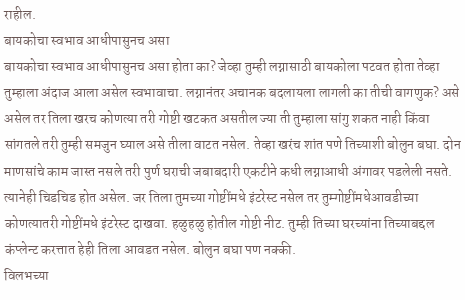राहील.
बायकोचा स्वभाव आधीपासुनच असा
बायकोचा स्वभाव आधीपासुनच असा होता का? जेव्हा तुम्ही लग्नासाठी बायकोला पटवत होता तेव्हा तुम्हाला अंदाज आला असेल स्वभावाचा. लग्नानंतर अचानक बदलायला लागली का तीची वागणुक? असे असेल तर तिला खरच कोणत्या तरी गोष्टी खटकत असतील ज्या ती तुम्हाला सांगु शकत नाही किंवा सांगतले तरी तुम्ही समजुन घ्याल असे तीला वाटत नसेल. तेव्हा खरंच शांत पणे तिच्याशी बोलुन बघा. दोन माणसांचे काम जास्त नसले तरी पुर्ण घराची जबाबदारी एकटीने कधी लग्नाआधी अंगावर पडलेली नसते. त्यानेही चिडचिड होत असेल. जर तिला तुमच्या गोष्टींमधे इंटरेस्ट नसेल तर तुम्गोष्टींमधेआवडीच्या कोणत्यातरी गोष्टींमधे इंटरेस्ट दाखवा. हळुहळु होतील गोष्टी नीट. तुम्ही तिच्या घरच्यांना तिच्याबद्दल कंप्लेन्ट करत्तात हेही तिला आवडत नसेल. बोलुन बघा पण नक्की.
विलभच्या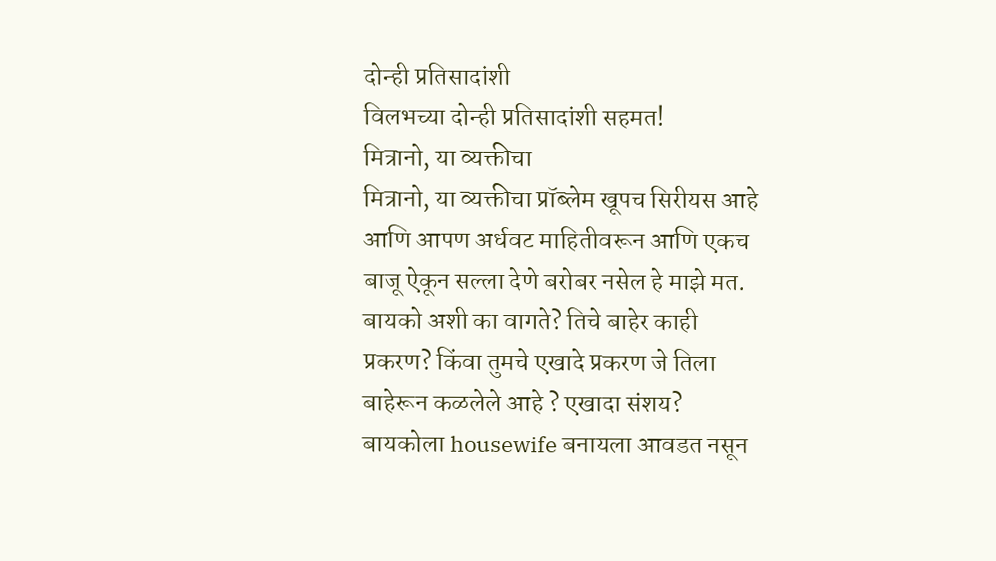दोन्ही प्रतिसादांशी
विलभच्या दोन्ही प्रतिसादांशी सहमत!
मित्रानो, या व्यक्तीचा
मित्रानो, या व्यक्तीचा प्रॉब्लेम खूपच सिरीयस आहे आणि आपण अर्धवट माहितीवरून आणि एकच बाजू ऐकून सल्ला देणे बरोबर नसेल हे माझे मत.
बायको अशी का वागते? तिचे बाहेर काही प्रकरण? किंवा तुमचे एखादे प्रकरण जे तिला बाहेरून कळलेले आहे ? एखादा संशय? बायकोला housewife बनायला आवडत नसून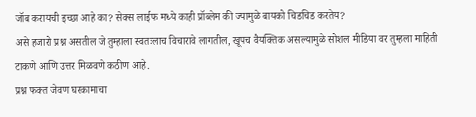जॉब करायची इच्छा आहे का? सेक्स लाईफ मध्ये काही प्रॉब्लेम की ज्यामुळे बायको चिडचिड करतेय?
असे हजारो प्रश्न असतील जे तुम्हाला स्वतःलाच विचारावे लागतील, खूपच वैयक्तिक असल्यामुळे सोशल मीडिया वर तुम्हला माहिती टाकणे आणि उत्तर मिळवणे कठीण आहे.
प्रश्न फक्त जेवण घरकामाचा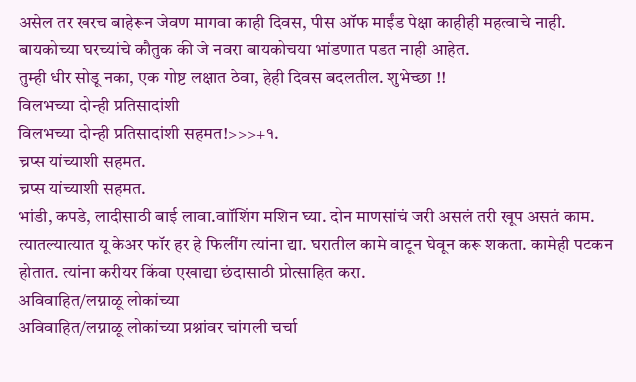असेल तर खरच बाहेरून जेवण मागवा काही दिवस, पीस ऑफ माईंड पेक्षा काहीही महत्वाचे नाही.
बायकोच्या घरच्यांचे कौतुक की जे नवरा बायकोचया भांडणात पडत नाही आहेत.
तुम्ही धीर सोडू नका, एक गोष्ट लक्षात ठेवा, हेही दिवस बदलतील. शुभेच्छा !!
विलभच्या दोन्ही प्रतिसादांशी
विलभच्या दोन्ही प्रतिसादांशी सहमत!>>>+१.
च्रप्स यांच्याशी सहमत.
च्रप्स यांच्याशी सहमत.
भांडी, कपडे, लादीसाठी बाई लावा.वाॉशिंग मशिन घ्या. दोन माणसांचं जरी असलं तरी खूप असतं काम. त्यातल्यात्यात यू केअर फॉर हर हे फिलींग त्यांना द्या. घरातील कामे वाटून घेवून करू शकता. कामेही पटकन होतात. त्यांना करीयर किंवा एखाद्या छंदासाठी प्रोत्साहित करा.
अविवाहित/लग्नाळू लोकांच्या
अविवाहित/लग्नाळू लोकांच्या प्रश्नांवर चांगली चर्चा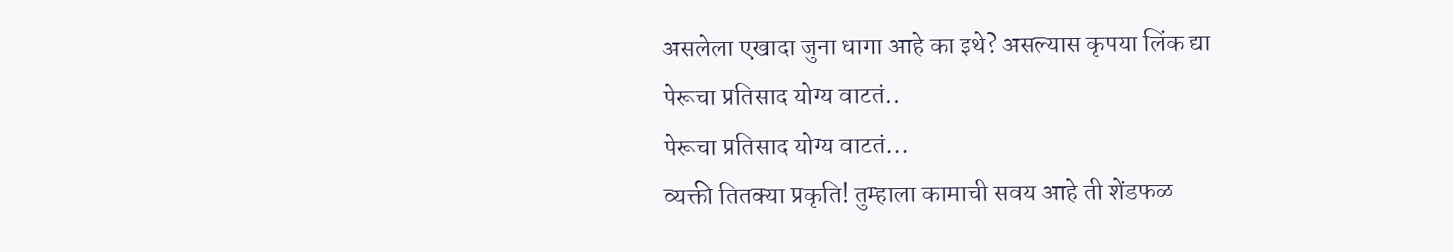असलेला एखादा जुना धागा आहे का इथे? असल्यास कृपया लिंक द्या
पेरूचा प्रतिसाद योग्य वाटतं..
पेरूचा प्रतिसाद योग्य वाटतं...
व्यक्ती तितक्या प्रकृति! तुम्हाला कामाची सवय आहे ती शेंडफळ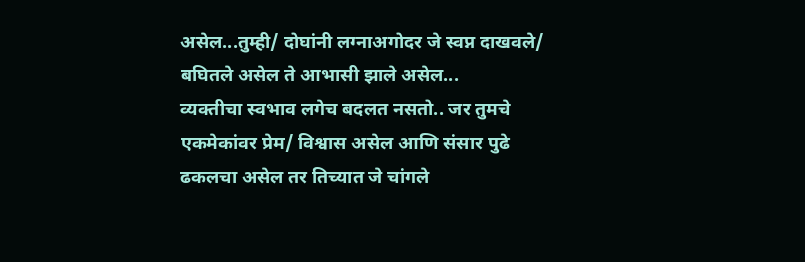असेल...तुम्ही/ दोघांनी लग्नाअगोदर जे स्वप्न दाखवले/ बघितले असेल ते आभासी झाले असेल...
व्यक्तीचा स्वभाव लगेच बदलत नसतो.. जर तुमचे एकमेकांवर प्रेम/ विश्वास असेल आणि संसार पुढे ढकलचा असेल तर तिच्यात जे चांगले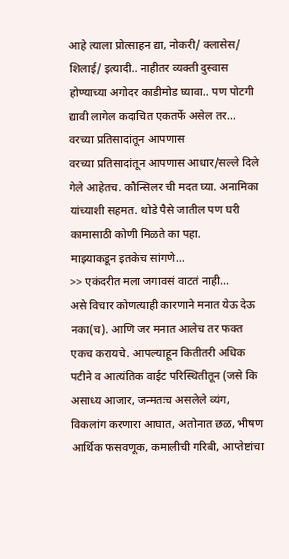आहे त्याला प्रोत्साहन द्या, नोकरी/ क्लासेस/ शिलाई/ इत्यादी.. नाहीतर व्यक्ती दुस्वास होण्याच्या अगोदर काडीमोड घ्यावा.. पण पोटगी द्यावी लागेल कदाचित एकतर्फे असेल तर...
वरच्या प्रतिसादांतून आपणास
वरच्या प्रतिसादांतून आपणास आधार/सल्ले दिले गेले आहेतच. कौन्सिलर ची मदत घ्या. अनामिका यांच्याशी सहमत. थोडे पैसे जातील पण घरी कामासाठी कोणी मिळते का पहा.
माझ्याकडून इतकेच सांगणे...
>> एकंदरीत मला जगावसं वाटतं नाही...
असे विचार कोणत्याही कारणाने मनात येऊ देऊ नका(च). आणि जर मनात आलेच तर फक्त एकच करायचे. आपल्याहून कितीतरी अधिक पटीने व आत्यंतिक वाईट परिस्थितीतून (जसे कि असाध्य आजार, जन्मतःच असलेले व्यंग, विकलांग करणारा आघात, अतोनात छळ, भीषण आर्थिक फसवणूक, कमालीची गरिबी, आप्तेष्टांचा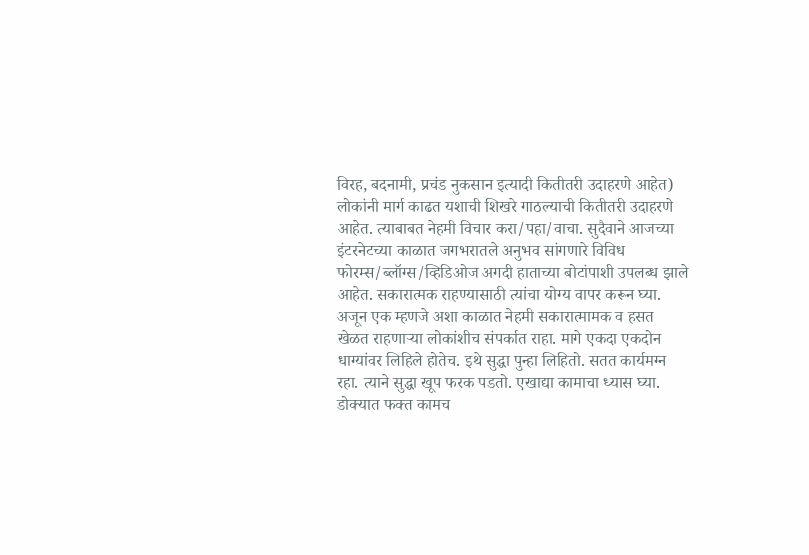विरह, बदनामी, प्रचंड नुकसान इत्यादी कितीतरी उदाहरणे आहेत) लोकांनी मार्ग काढत यशाची शिखरे गाठल्याची कितीतरी उदाहरणे आहेत. त्याबाबत नेहमी विचार करा/पहा/वाचा. सुदैवाने आजच्या इंटरनेटच्या काळात जगभरातले अनुभव सांगणारे विविध फोरम्स/ब्लॉग्स/व्हिडिओज अगदी हाताच्या बोटांपाशी उपलब्ध झाले आहेत. सकारात्मक राहण्यासाठी त्यांचा योग्य वापर करून घ्या.
अजून एक म्हणजे अशा काळात नेहमी सकारात्मामक व हसत खेळत राहणाऱ्या लोकांशीच संपर्कात राहा. मागे एकदा एकदोन धाग्यांवर लिहिले होतेच. इथे सुद्धा पुन्हा लिहितो. सतत कार्यमग्न रहा. त्याने सुद्धा खूप फरक पडतो. एखाद्या कामाचा ध्यास घ्या. डोक्यात फक्त कामच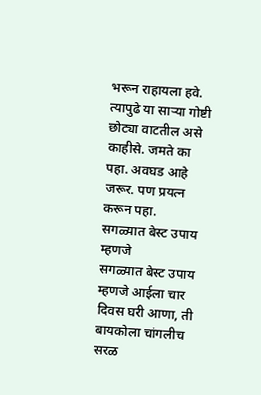भरून राहायला हवे. त्यापुढे या साऱ्या गोष्टी छोट्या वाटतील असे काहीसे. जमते का पहा. अवघड आहे जरूर. पण प्रयत्न करून पहा.
सगळ्यात बेस्ट उपाय म्हणजे
सगळ्यात बेस्ट उपाय म्हणजे आईला चार दिवस घरी आणा, ती बायकोला चांगलीच सरळ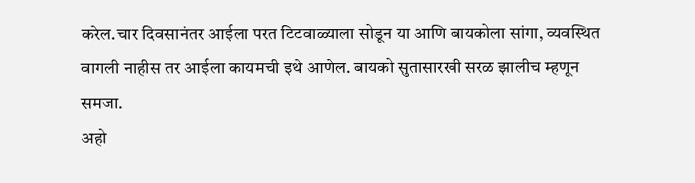करेल.चार दिवसानंतर आईला परत टिटवाळ्याला सोडून या आणि बायकोला सांगा, व्यवस्थित वागली नाहीस तर आईला कायमची इथे आणेल. बायको सुतासारखी सरळ झालीच म्हणून समजा.
अहो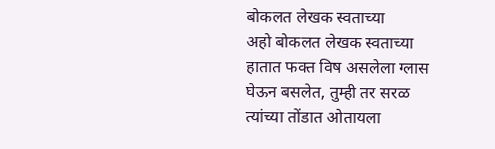बोकलत लेखक स्वताच्या
अहो बोकलत लेखक स्वताच्या हातात फक्त विष असलेला ग्लास घेऊन बसलेत, तुम्ही तर सरळ त्यांच्या तोंडात ओतायला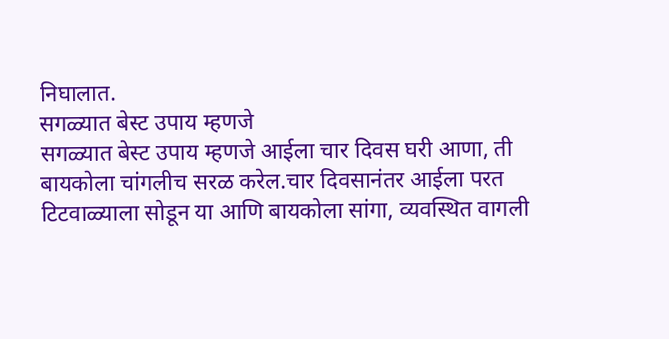निघालात.
सगळ्यात बेस्ट उपाय म्हणजे
सगळ्यात बेस्ट उपाय म्हणजे आईला चार दिवस घरी आणा, ती बायकोला चांगलीच सरळ करेल.चार दिवसानंतर आईला परत टिटवाळ्याला सोडून या आणि बायकोला सांगा, व्यवस्थित वागली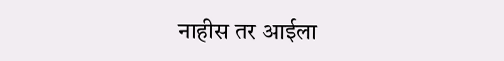नाहीस तर आईला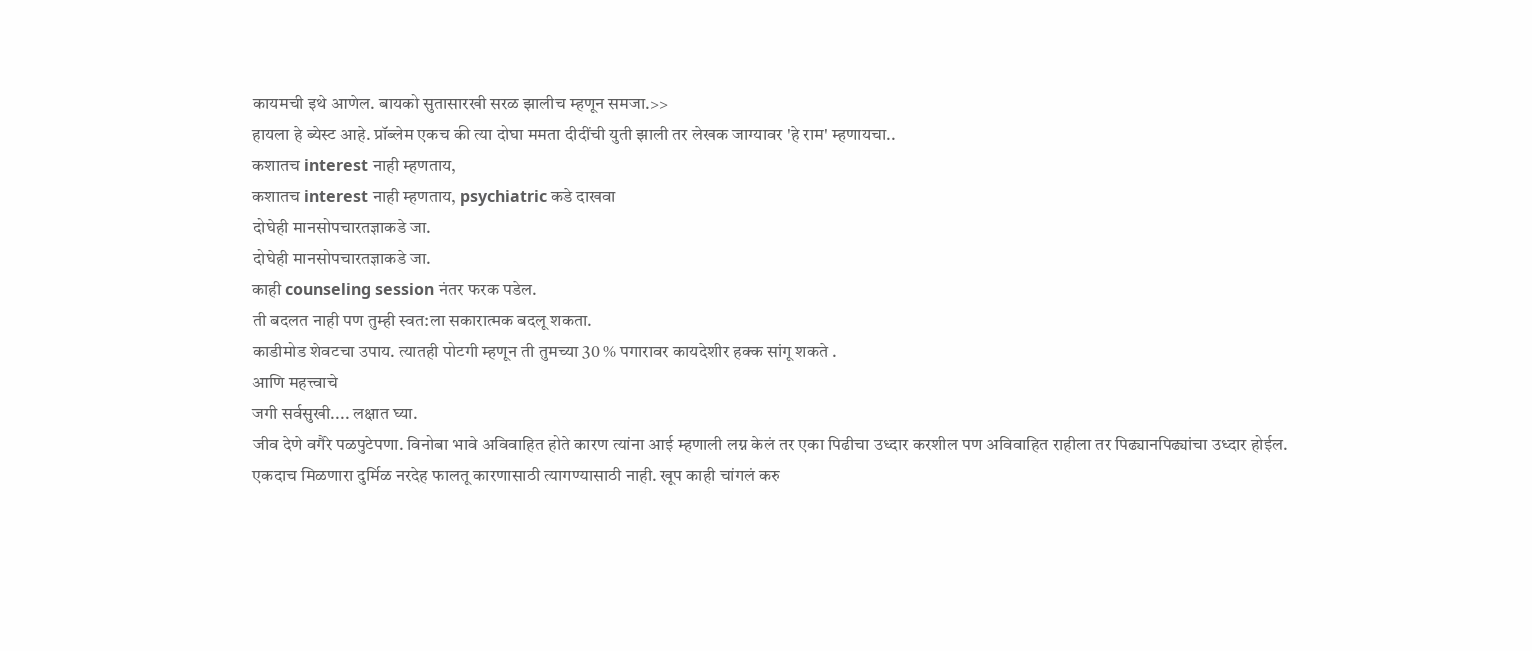कायमची इथे आणेल. बायको सुतासारखी सरळ झालीच म्हणून समजा.>>
हायला हे ब्येस्ट आहे. प्रॉब्लेम एकच की त्या दोघा ममता दीदींची युती झाली तर लेखक जाग्यावर 'हे राम' म्हणायचा..
कशातच interest नाही म्हणताय,
कशातच interest नाही म्हणताय, psychiatric कडे दाखवा
दोघेही मानसोपचारतज्ञाकडे जा.
दोघेही मानसोपचारतज्ञाकडे जा.
काही counseling session नंतर फरक पडेल.
ती बदलत नाही पण तुम्ही स्वत:ला सकारात्मक बदलू शकता.
काडीमोड शेवटचा उपाय. त्यातही पोटगी म्हणून ती तुमच्या 30 % पगारावर कायदेशीर हक्क सांगू शकते .
आणि महत्त्वाचे
जगी सर्वसुखी.... लक्षात घ्या.
जीव देणे वगैरे पळपुटेपणा. विनोबा भावे अविवाहित होते कारण त्यांना आई म्हणाली लग्न केलं तर एका पिढीचा उध्दार करशील पण अविवाहित राहीला तर पिढ्यानपिढ्यांचा उध्दार होईल.
एकदाच मिळणारा दुर्मिळ नरदेह फालतू कारणासाठी त्यागण्यासाठी नाही. खूप काही चांगलं करु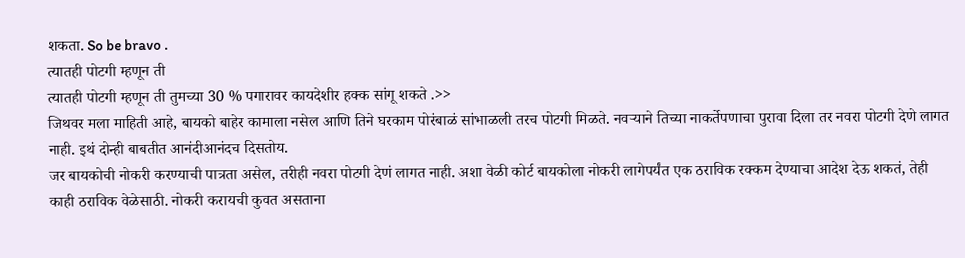शकता. So be bravo .
त्यातही पोटगी म्हणून ती
त्यातही पोटगी म्हणून ती तुमच्या 30 % पगारावर कायदेशीर हक्क सांगू शकते .>>
जिथवर मला माहिती आहे, बायको बाहेर कामाला नसेल आणि तिने घरकाम पोरंबाळं सांभाळली तरच पोटगी मिळते. नवऱ्याने तिच्या नाकर्तेपणाचा पुरावा दिला तर नवरा पोटगी देणे लागत नाही. इथं दोन्ही बाबतीत आनंदीआनंदच दिसतोय.
जर बायकोची नोकरी करण्याची पात्रता असेल, तरीही नवरा पोटगी देणं लागत नाही. अशा वेळी कोर्ट बायकोला नोकरी लागेपर्यंत एक ठराविक रक्कम देण्याचा आदेश देऊ शकतं, तेही काही ठराविक वेळेसाठी. नोकरी करायची कुवत असताना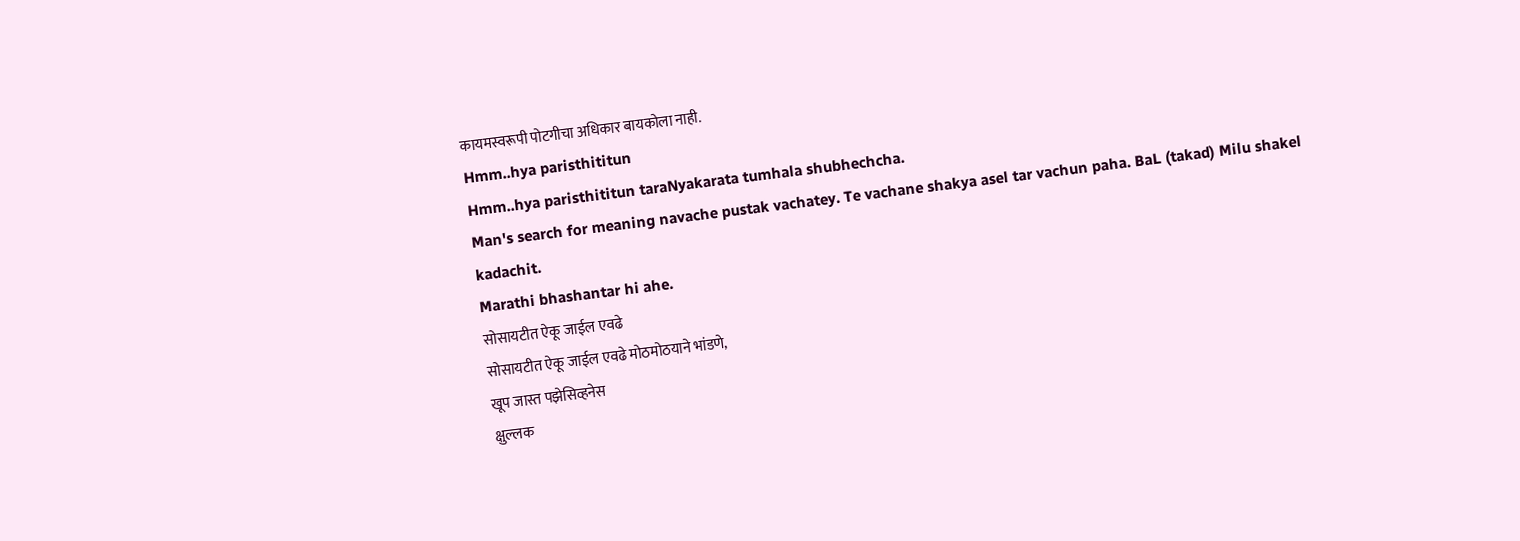कायमस्वरूपी पोटगीचा अधिकार बायकोला नाही.
Hmm..hya paristhititun
Hmm..hya paristhititun taraNyakarata tumhala shubhechcha.
Man's search for meaning navache pustak vachatey. Te vachane shakya asel tar vachun paha. BaL (takad) Milu shakel kadachit.
Marathi bhashantar hi ahe.
सोसायटीत ऐकू जाईल एवढे
सोसायटीत ऐकू जाईल एवढे मोठमोठयाने भांडणे,
खूप जास्त पझेसिव्हनेस
क्षुल्लक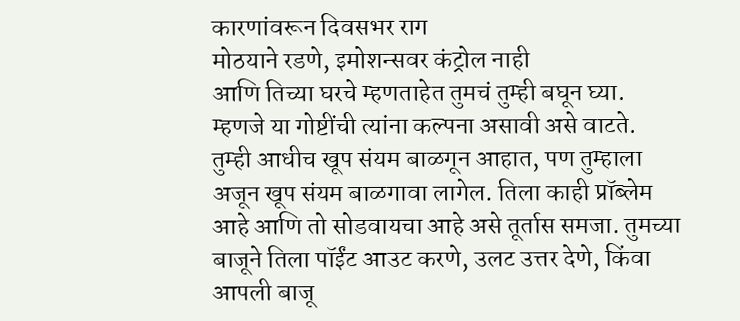कारणांवरून दिवसभर राग
मोठयाने रडणे, इमोशन्सवर कंट्रोल नाही
आणि तिच्या घरचे म्हणताहेत तुमचं तुम्ही बघून घ्या.
म्हणजे या गोष्टींची त्यांना कल्पना असावी असे वाटते.
तुम्ही आधीच खूप संयम बाळगून आहात, पण तुम्हाला अजून खूप संयम बाळगावा लागेल. तिला काही प्रॉब्लेम आहे आणि तो सोडवायचा आहे असे तूर्तास समजा. तुमच्या बाजूने तिला पॉईंट आउट करणे, उलट उत्तर देणे, किंवा आपली बाजू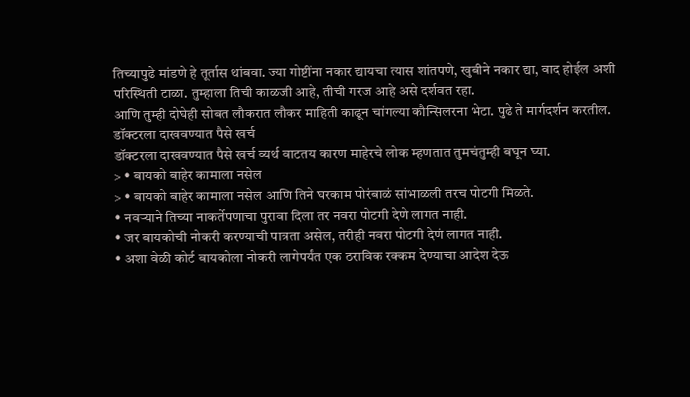तिच्यापुढे मांडणे हे तूर्तास थांबवा. ज्या गोष्टींना नकार द्यायचा त्यास शांतपणे, खुबीने नकार द्या, वाद होईल अशी परिस्थिती टाळा. तुम्हाला तिची काळजी आहे, तीची गरज आहे असे दर्शवत रहा.
आणि तुम्ही दोघेही सोबत लौकरात लौकर माहिती काढून चांगल्या कौन्सिलरना भेटा. पुढे ते मार्गदर्शन करतील.
डॉक्टरला दाखवण्यात पैसे खर्च
डॉक्टरला दाखवण्यात पैसे खर्च व्यर्थ वाटतय कारण माहेरचे लोक म्हणतात तुमचंतुम्ही बघून घ्या.
> • बायको बाहेर कामाला नसेल
> • बायको बाहेर कामाला नसेल आणि तिने घरकाम पोरंबाळं सांभाळली तरच पोटगी मिळते.
• नवऱ्याने तिच्या नाकर्तेपणाचा पुरावा दिला तर नवरा पोटगी देणे लागत नाही.
• जर बायकोची नोकरी करण्याची पात्रता असेल, तरीही नवरा पोटगी देणं लागत नाही.
• अशा वेळी कोर्ट बायकोला नोकरी लागेपर्यंत एक ठराविक रक्कम देण्याचा आदेश देऊ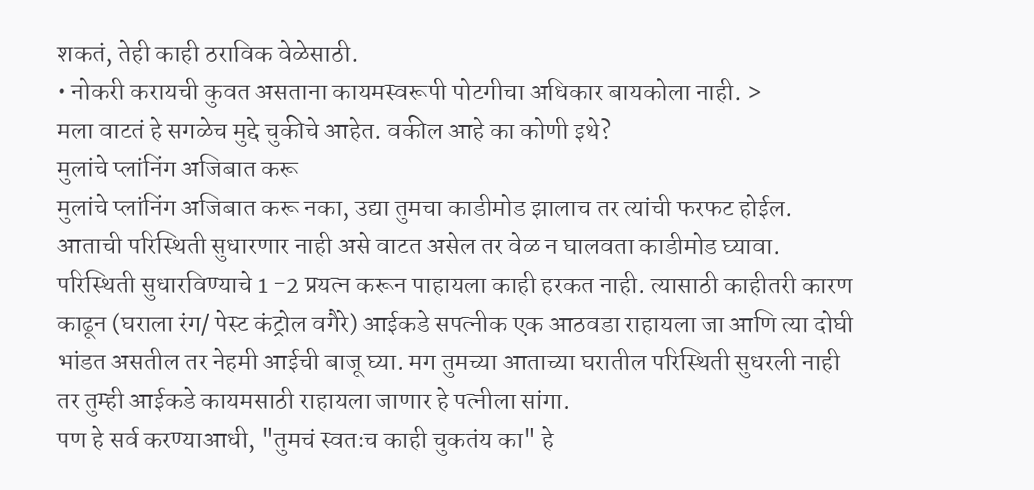शकतं, तेही काही ठराविक वेळेसाठी.
• नोकरी करायची कुवत असताना कायमस्वरूपी पोटगीचा अधिकार बायकोला नाही. >
मला वाटतं हे सगळेच मुद्दे चुकीचे आहेत. वकील आहे का कोणी इथे?
मुलांचे प्लांनिंग अजिबात करू
मुलांचे प्लांनिंग अजिबात करू नका, उद्या तुमचा काडीमोड झालाच तर त्यांची फरफट होईल.
आताची परिस्थिती सुधारणार नाही असे वाटत असेल तर वेळ न घालवता काडीमोड घ्यावा.
परिस्थिती सुधारविण्याचे 1 -2 प्रयत्न करून पाहायला काही हरकत नाही. त्यासाठी काहीतरी कारण काढून (घराला रंग/ पेस्ट कंट्रोल वगैरे) आईकडे सपत्नीक एक आठवडा राहायला जा आणि त्या दोघी भांडत असतील तर नेहमी आईची बाजू घ्या. मग तुमच्या आताच्या घरातील परिस्थिती सुधरली नाही तर तुम्ही आईकडे कायमसाठी राहायला जाणार हे पत्नीला सांगा.
पण हे सर्व करण्याआधी, "तुमचं स्वतःच काही चुकतंय का" हे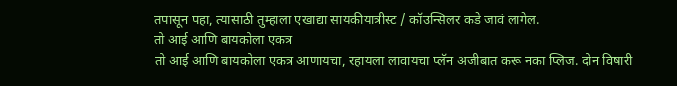तपासून पहा, त्यासाठी तुम्हाला एखाद्या सायकीयात्रीस्ट / कॉउन्सिलर कडे जावं लागेल.
तो आई आणि बायकोला एकत्र
तो आई आणि बायकोला एकत्र आणायचा, रहायला लावायचा प्लॅन अजीबात करू नका प्लिज. दोन विषारी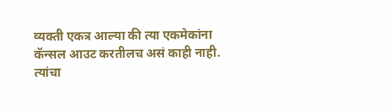व्यक्ती एकत्र आल्या की त्या एकमेकांना कॅन्सल आउट करतीलच असं काही नाही. त्यांचा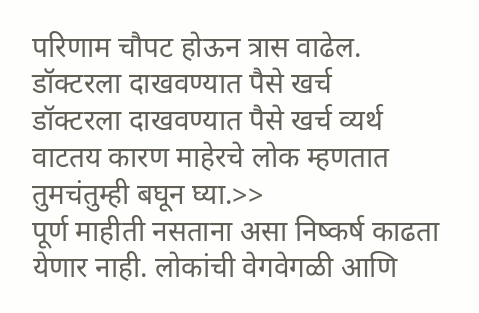परिणाम चौपट होऊन त्रास वाढेल.
डॉक्टरला दाखवण्यात पैसे खर्च
डॉक्टरला दाखवण्यात पैसे खर्च व्यर्थ वाटतय कारण माहेरचे लोक म्हणतात तुमचंतुम्ही बघून घ्या.>>
पूर्ण माहीती नसताना असा निष्कर्ष काढता येणार नाही. लोकांची वेगवेगळी आणि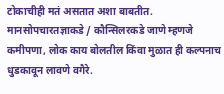टोकाचीही मतं असतात अशा बाबतीत. मानसोपचारतज्ञाकडे / कौन्सिलरकडे जाणे म्हणजे कमीपणा, लोक काय बोलतील किंवा मुळात ही कल्पनाच धुडकावून लावणे वगैरे.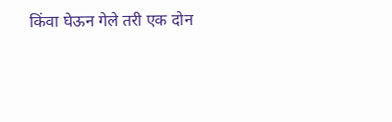किंवा घेऊन गेले तरी एक दोन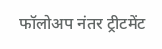फॉलोअप नंतर ट्रीटमेंट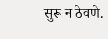सुरू न ठेवणे.